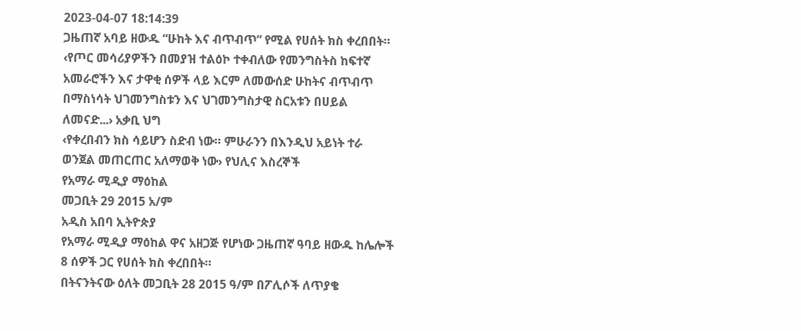2023-04-07 18:14:39
ጋዜጠኛ አባይ ዘውዱ “ሁከት እና ብጥብጥ” የሚል የሀሰት ክስ ቀረበበት።
‹የጦር መሳሪያዎችን በመያዝ ተልዕኮ ተቀብለው የመንግስትስ ከፍተኛ አመራሮችን እና ታዋቂ ሰዎች ላይ እርም ለመውሰድ ሁከትና ብጥብጥ በማስነሳት ህገመንግስቱን እና ህገመንግስታዊ ስርአቱን በሀይል ለመናድ...› አቃቢ ህግ
‹የቀረበብን ክስ ሳይሆን ስድብ ነው። ምሁራንን በእንዲህ አይነት ተራ ወንጀል መጠርጠር አለማወቅ ነው› የህሊና እስረኞች
የአማራ ሚዲያ ማዕከል
መጋቢት 29 2015 አ/ም
አዲስ አበባ ኢትዮጵያ
የአማራ ሚዲያ ማዕከል ዋና አዘጋጅ የሆነው ጋዜጠኛ ዓባይ ዘውዱ ከሌሎች 8 ሰዎች ጋር የሀሰት ክስ ቀረበበት።
በትናንትናው ዕለት መጋቢት 28 2015 ዓ/ም በፖሊሶች ለጥያቄ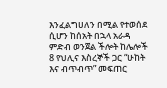እንፈልግሀለን በሚል የተወሰደ ሲሆን ከሰአት በኋላ አራዳ ምድብ ወንጀል ችሎት ከሌሎች 8 የህሊና እስረኞች ጋር “ሁከት እና ብጥብጥ” መፍጠር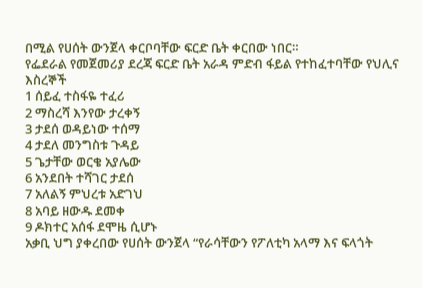በሚል የሀሰት ውንጀላ ቀርቦባቸው ፍርድ ቤት ቀርበው ነበር።
የፌደራል የመጀመሪያ ደረጃ ፍርድ ቤት አራዳ ምድብ ፋይል የተከፈተባቸው የህሊና እስረኞች
1 ሰይፈ ተስፋዬ ተፈሪ
2 ማስረሻ እንየው ታረቀኝ
3 ታደሰ ወዳይነው ተሰማ
4 ታደለ መንግስቱ ጉዳይ
5 ጌታቸው ወርቄ አያሌው
6 አንደበት ተሻገር ታደሰ
7 አለልኝ ምህረቱ አድገህ
8 አባይ ዘውዱ ደመቀ
9 ዶክተር አሰፋ ደሞዜ ሲሆኑ
አቃቢ ህግ ያቀረበው የሀሰት ውንጀላ “የራሳቸውን የፖለቲካ አላማ እና ፍላጎት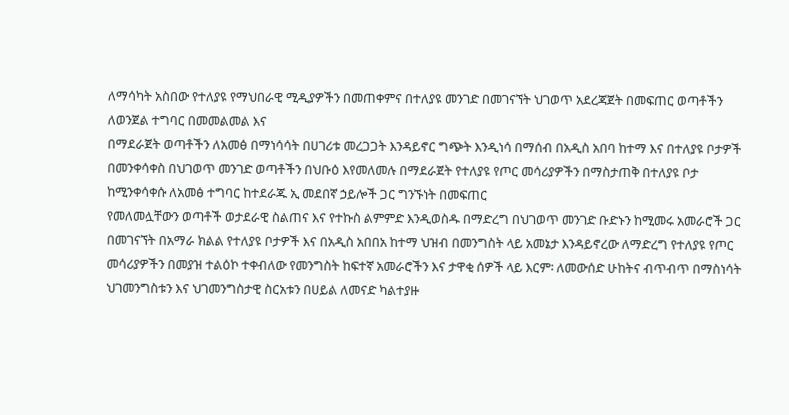ለማሳካት አስበው የተለያዩ የማህበራዊ ሚዲያዎችን በመጠቀምና በተለያዩ መንገድ በመገናኘት ህገወጥ አደረጃጀት በመፍጠር ወጣቶችን ለወንጀል ተግባር በመመልመል እና
በማደራጀት ወጣቶችን ለአመፅ በማነሳሳት በሀገሪቱ መረጋጋት እንዳይኖር ግጭት እንዲነሳ በማሰብ በአዲስ አበባ ከተማ እና በተለያዩ ቦታዎች በመንቀሳቀስ በህገወጥ መንገድ ወጣቶችን በህቡዕ እየመለመሉ በማደራጀት የተለያዩ የጦር መሳሪያዎችን በማስታጠቅ በተለያዩ ቦታ ከሚንቀሳቀሱ ለአመፅ ተግባር ከተደራጁ ኢ መደበኛ ኃይሎች ጋር ግንኙነት በመፍጠር
የመለመሏቸውን ወጣቶች ወታደራዊ ስልጠና እና የተኩስ ልምምድ እንዲወስዱ በማድረግ በህገወጥ መንገድ ቡድኑን ከሚመሩ አመራሮች ጋር በመገናኘት በአማራ ክልል የተለያዩ ቦታዎች እና በአዲስ አበበአ ከተማ ህዝብ በመንግስት ላይ አመኔታ እንዳይኖረው ለማድረግ የተለያዩ የጦር መሳሪያዎችን በመያዝ ተልዕኮ ተቀብለው የመንግስት ከፍተኛ አመራሮችን እና ታዋቂ ሰዎች ላይ እርም፡ ለመውሰድ ሁከትና ብጥብጥ በማስነሳት
ህገመንግስቱን እና ህገመንግስታዊ ስርአቱን በሀይል ለመናድ ካልተያዙ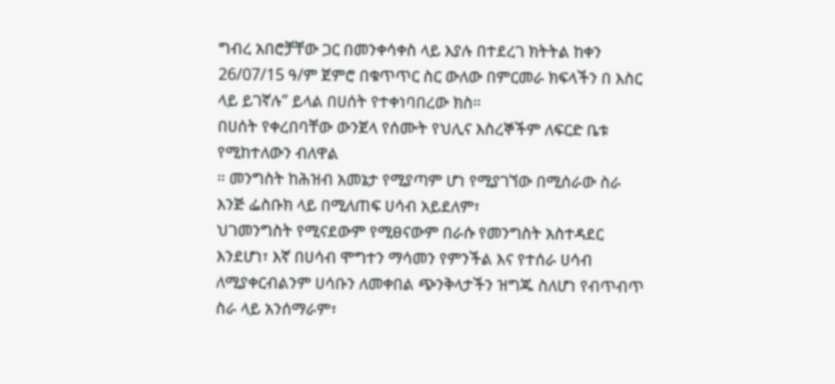ግብረ አበሮቻቸው ጋር በመንቀሳቀስ ላይ እያሉ በተደረገ ክትትል ከቀን 26/07/15 ዓ/ም ጀምሮ በቁጥጥር ስር ውለው በምርመራ ክፍላችን በ እስር ላይ ይገኛሉ” ይላል በሀሰት የተቀነባበረው ክስ።
በሀሰት የቀረበባቸው ውንጀላ የሰሙት የህሊና እስረኞችም ለፍርድ ቤቱ የሚከተለውን ብለዋል
። መንግስት ከሕዝብ አመኔታ የሚያጣም ሆነ የሚያገኘው በሚሰራው ስራ እንጅ ፌስቡክ ላይ በሚለጠፍ ሀሳብ አይደለም፣
ህገመንግስት የሚናደውም የሚፀናውም በራሱ የመንግስት አስተዳደር እንደሆነ፣ እኛ በሀሳብ ሞግተን ማሳመን የምንችል እና የተሰራ ሀሳብ ለሚያቀርብልንም ሀሳቡን ለመቀበል ጭንቅላታችን ዝግጁ ስለሆነ የብጥብጥ ስራ ላይ አንሰማራም፣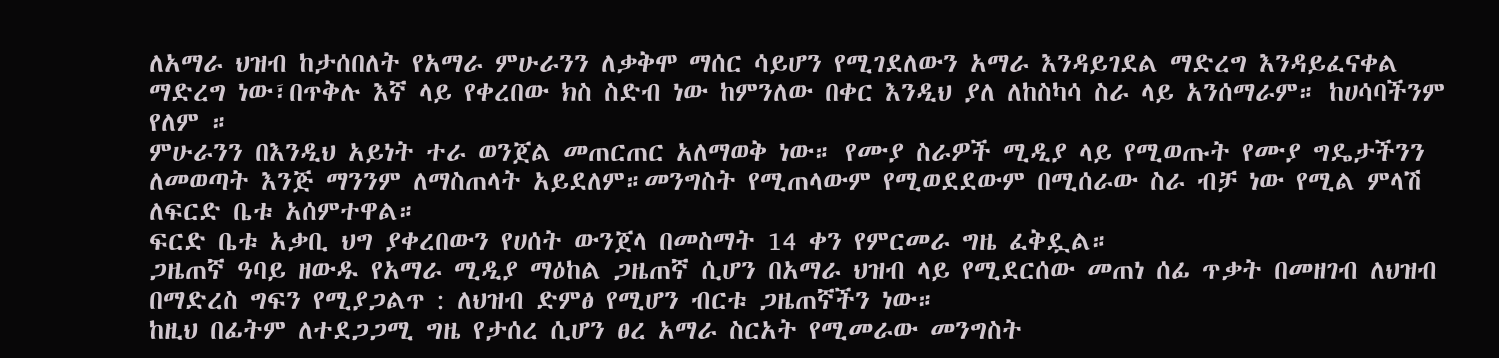ለአማራ ህዝብ ከታሰበለት የአማራ ምሁራንን ለቃቅሞ ማሰር ሳይሆን የሚገደለውን አማራ እንዳይገደል ማድረግ እንዳይፈናቀል ማድረግ ነው፣በጥቅሉ እኛ ላይ የቀረበው ክስ ስድብ ነው ከምንለው በቀር እንዲህ ያለ ለከስካሳ ስራ ላይ አንሰማራም። ከሀሳባችንም የለም ።
ምሁራንን በእንዲህ አይነት ተራ ወንጀል መጠርጠር አለማወቅ ነው። የሙያ ስራዎች ሚዲያ ላይ የሚወጡት የሙያ ግዴታችንን ለመወጣት እንጅ ማንንም ለማስጠላት አይደለም።መንግስት የሚጠላውም የሚወደደውም በሚሰራው ስራ ብቻ ነው የሚል ምላሽ ለፍርድ ቤቱ አሰምተዋል።
ፍርድ ቤቱ አቃቢ ህግ ያቀረበውን የሀሰት ውንጀላ በመስማት 14 ቀን የምርመራ ግዜ ፈቅዷል።
ጋዜጠኛ ዓባይ ዘውዱ የአማራ ሚዲያ ማዕከል ጋዜጠኛ ሲሆን በአማራ ህዝብ ላይ የሚደርሰው መጠነ ሰፊ ጥቃት በመዘገብ ለህዝብ በማድረስ ግፍን የሚያጋልጥ : ለህዝብ ድምፅ የሚሆን ብርቱ ጋዜጠኛችን ነው።
ከዚህ በፊትም ለተደጋጋሚ ግዜ የታሰረ ሲሆን ፀረ አማራ ስርአት የሚመራው መንግስት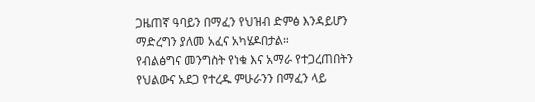ጋዜጠኛ ዓባይን በማፈን የህዝብ ድምፅ እንዳይሆን ማድረግን ያለመ አፈና አካሄዶበታል።
የብልፅግና መንግስት የነቁ እና አማራ የተጋረጠበትን የህልውና አደጋ የተረዱ ምሁራንን በማፈን ላይ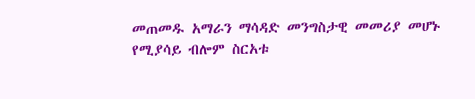መጠመዱ አማራን ማሳዳድ መንግስታዊ መመሪያ መሆኑ የሚያሳይ ብሎም ስርአቱ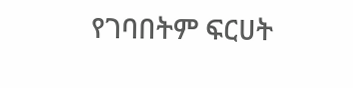የገባበትም ፍርሀት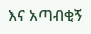እና አጣብቂኝ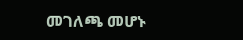መገለጫ መሆኑ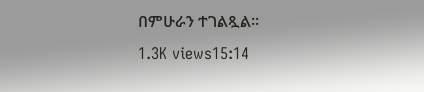በምሁራን ተገልጿል።
1.3K views15:14